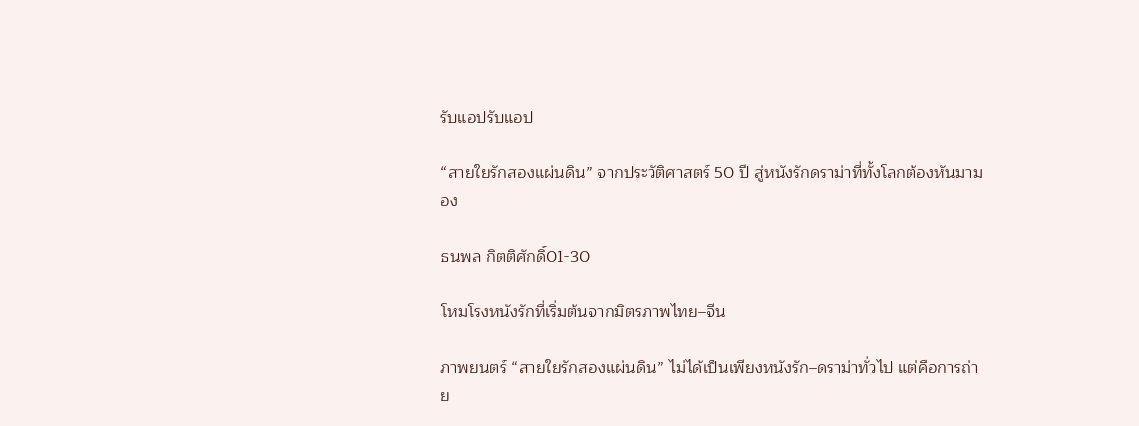รับแอปรับแอป

“สายใยรักสองแผ่นดิน” จากประวัติศาสตร์ 50 ปี สู่หนังรักดราม่าที่ทั้งโลกต้องหันมามอง

ธนพล กิตติศักดิ์01-30

โหมโรงหนังรักที่เริ่มต้นจากมิตรภาพไทย–จีน

ภาพยนตร์ “สายใยรักสองแผ่นดิน” ไม่ได้เป็นเพียงหนังรัก–ดราม่าทั่วไป แต่คือการถ่าย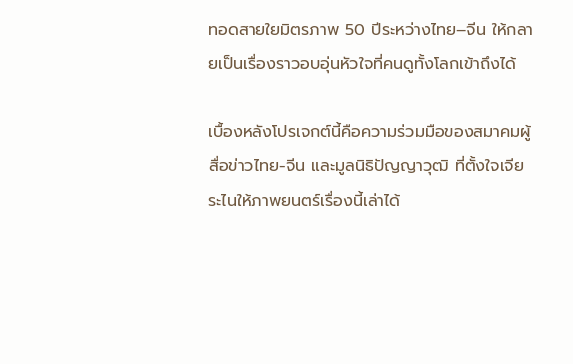ทอดสายใยมิตรภาพ 50 ปีระหว่างไทย–จีน ให้กลายเป็นเรื่องราวอบอุ่นหัวใจที่คนดูทั้งโลกเข้าถึงได้

เบื้องหลังโปรเจกต์นี้คือความร่วมมือของสมาคมผู้สื่อข่าวไทย-จีน และมูลนิธิปัญญาวุฒิ ที่ตั้งใจเจียระไนให้ภาพยนตร์เรื่องนี้เล่าได้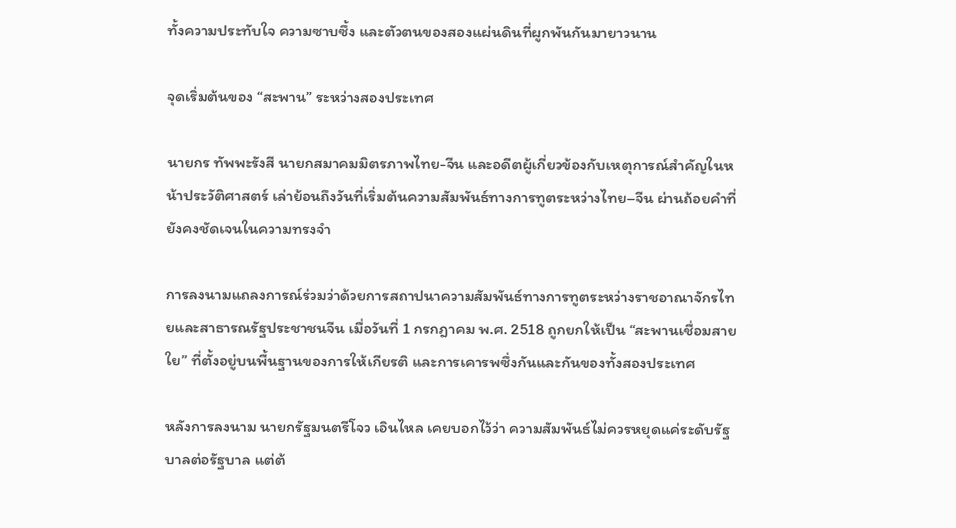ทั้งความประทับใจ ความซาบซึ้ง และตัวตนของสองแผ่นดินที่ผูกพันกันมายาวนาน

จุดเริ่มต้นของ “สะพาน” ระหว่างสองประเทศ

นายกร ทัพพะรังสี นายกสมาคมมิตรภาพไทย-จีน และอดีตผู้เกี่ยวข้องกับเหตุการณ์สำคัญในหน้าประวัติศาสตร์ เล่าย้อนถึงวันที่เริ่มต้นความสัมพันธ์ทางการทูตระหว่างไทย–จีน ผ่านถ้อยคำที่ยังคงชัดเจนในความทรงจำ

การลงนามแถลงการณ์ร่วมว่าด้วยการสถาปนาความสัมพันธ์ทางการทูตระหว่างราชอาณาจักรไทยและสาธารณรัฐประชาชนจีน เมื่อวันที่ 1 กรกฎาคม พ.ศ. 2518 ถูกยกให้เป็น “สะพานเชื่อมสายใย” ที่ตั้งอยู่บนพื้นฐานของการให้เกียรติ และการเคารพซึ่งกันและกันของทั้งสองประเทศ

หลังการลงนาม นายกรัฐมนตรีโจว เอินไหล เคยบอกไว้ว่า ความสัมพันธ์ไม่ควรหยุดแค่ระดับรัฐบาลต่อรัฐบาล แต่ต้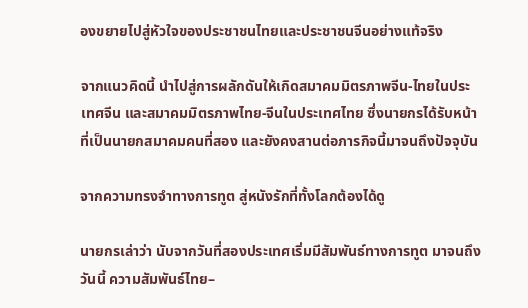องขยายไปสู่หัวใจของประชาชนไทยและประชาชนจีนอย่างแท้จริง

จากแนวคิดนี้ นำไปสู่การผลักดันให้เกิดสมาคมมิตรภาพจีน-ไทยในประเทศจีน และสมาคมมิตรภาพไทย-จีนในประเทศไทย ซึ่งนายกรได้รับหน้าที่เป็นนายกสมาคมคนที่สอง และยังคงสานต่อภารกิจนี้มาจนถึงปัจจุบัน

จากความทรงจำทางการทูต สู่หนังรักที่ทั้งโลกต้องได้ดู

นายกรเล่าว่า นับจากวันที่สองประเทศเริ่มมีสัมพันธ์ทางการทูต มาจนถึงวันนี้ ความสัมพันธ์ไทย–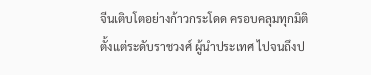จีนเติบโตอย่างก้าวกระโดด ครอบคลุมทุกมิติ ตั้งแต่ระดับราชวงศ์ ผู้นำประเทศ ไปจนถึงป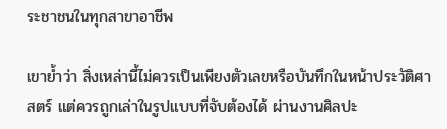ระชาชนในทุกสาขาอาชีพ

เขาย้ำว่า สิ่งเหล่านี้ไม่ควรเป็นเพียงตัวเลขหรือบันทึกในหน้าประวัติศาสตร์ แต่ควรถูกเล่าในรูปแบบที่จับต้องได้ ผ่านงานศิลปะ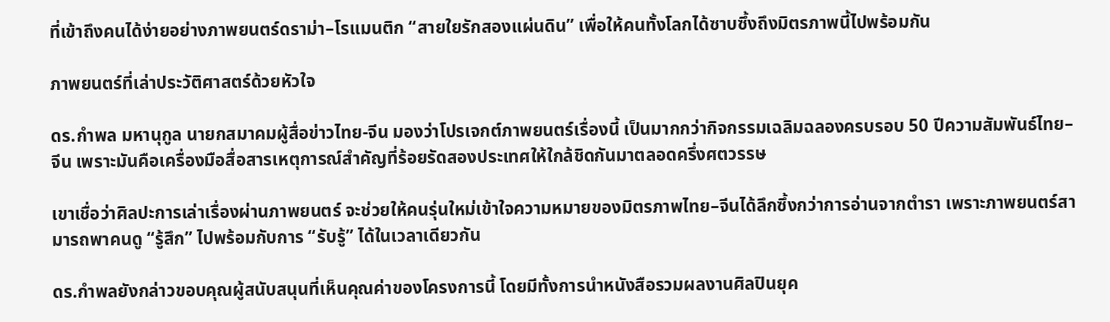ที่เข้าถึงคนได้ง่ายอย่างภาพยนตร์ดราม่า–โรแมนติก “สายใยรักสองแผ่นดิน” เพื่อให้คนทั้งโลกได้ซาบซึ้งถึงมิตรภาพนี้ไปพร้อมกัน

ภาพยนตร์ที่เล่าประวัติศาสตร์ด้วยหัวใจ

ดร.กำพล มหานุกูล นายกสมาคมผู้สื่อข่าวไทย-จีน มองว่าโปรเจกต์ภาพยนตร์เรื่องนี้ เป็นมากกว่ากิจกรรมเฉลิมฉลองครบรอบ 50 ปีความสัมพันธ์ไทย–จีน เพราะมันคือเครื่องมือสื่อสารเหตุการณ์สำคัญที่ร้อยรัดสองประเทศให้ใกล้ชิดกันมาตลอดครึ่งศตวรรษ

เขาเชื่อว่าศิลปะการเล่าเรื่องผ่านภาพยนตร์ จะช่วยให้คนรุ่นใหม่เข้าใจความหมายของมิตรภาพไทย–จีนได้ลึกซึ้งกว่าการอ่านจากตำรา เพราะภาพยนตร์สามารถพาคนดู “รู้สึก” ไปพร้อมกับการ “รับรู้” ได้ในเวลาเดียวกัน

ดร.กำพลยังกล่าวขอบคุณผู้สนับสนุนที่เห็นคุณค่าของโครงการนี้ โดยมีทั้งการนำหนังสือรวมผลงานศิลปินยุค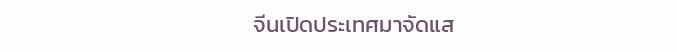จีนเปิดประเทศมาจัดแส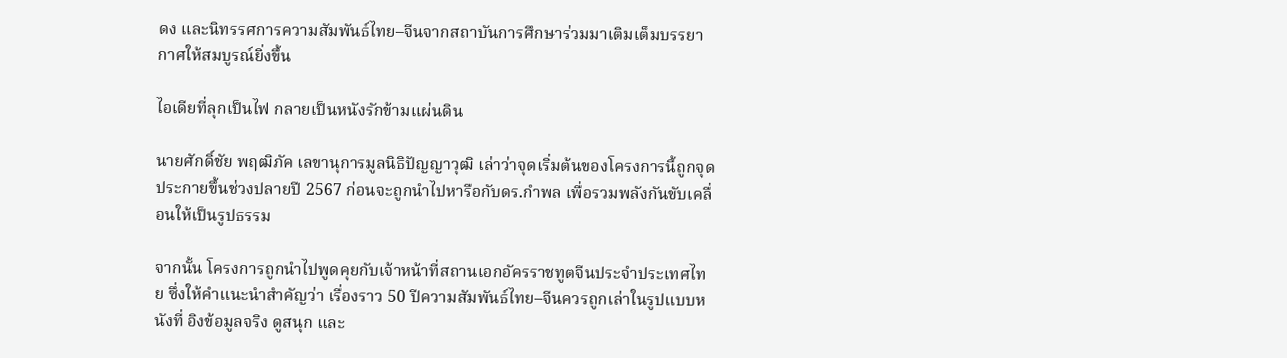ดง และนิทรรศการความสัมพันธ์ไทย–จีนจากสถาบันการศึกษาร่วมมาเติมเต็มบรรยากาศให้สมบูรณ์ยิ่งขึ้น

ไอเดียที่ลุกเป็นไฟ กลายเป็นหนังรักข้ามแผ่นดิน

นายศักดิ์ชัย พฤฒิภัค เลขานุการมูลนิธิปัญญาวุฒิ เล่าว่าจุดเริ่มต้นของโครงการนี้ถูกจุดประกายขึ้นช่วงปลายปี 2567 ก่อนจะถูกนำไปหารือกับดร.กำพล เพื่อรวมพลังกันขับเคลื่อนให้เป็นรูปธรรม

จากนั้น โครงการถูกนำไปพูดคุยกับเจ้าหน้าที่สถานเอกอัครราชทูตจีนประจำประเทศไทย ซึ่งให้คำแนะนำสำคัญว่า เรื่องราว 50 ปีความสัมพันธ์ไทย–จีนควรถูกเล่าในรูปแบบหนังที่ อิงข้อมูลจริง ดูสนุก และ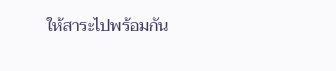ให้สาระไปพร้อมกัน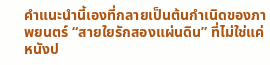คำแนะนำนี้เองที่กลายเป็นต้นกำเนิดของภาพยนตร์ “สายใยรักสองแผ่นดิน” ที่ไม่ใช่แค่หนังป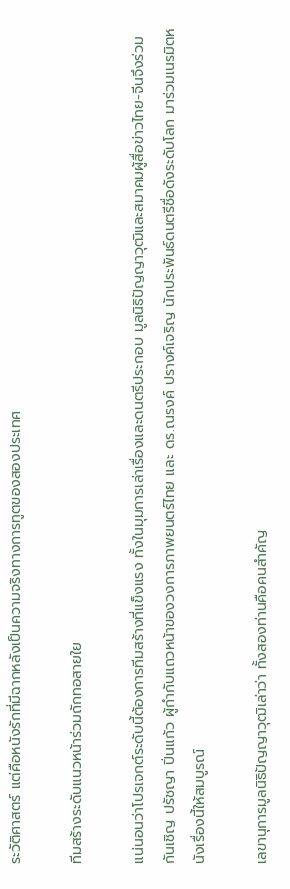ระวัติศาสตร์ แต่คือหนังรักที่มีฉากหลังเป็นความจริงทางการทูตของสองประเทศ

ทีมสร้างระดับแนวหน้าร่วมถักทอสายใย

แน่นอนว่าโปรเจกต์ระดับนี้ต้องการทีมสร้างที่แข็งแรง ทั้งในมุมการเล่าเรื่องและดนตรีประกอบ มูลนิธิปัญญาวุฒิและสมาคมผู้สื่อข่าวไทย-จีนจึงร่วมกันเชิญ ปรัชญา ปิ่นแก้ว ผู้กำกับแถวหน้าของวงการภาพยนตร์ไทย และ ดร.ณรงค์ ปรางค์เจริญ นักประพันธ์ดนตรีชื่อดังระดับโลก มาร่วมเนรมิตหนังเรื่องนี้ให้สมบูรณ์

เลขานุการมูลนิธิปัญญาวุฒิเล่าว่า ทั้งสองท่านคือคนสำคัญ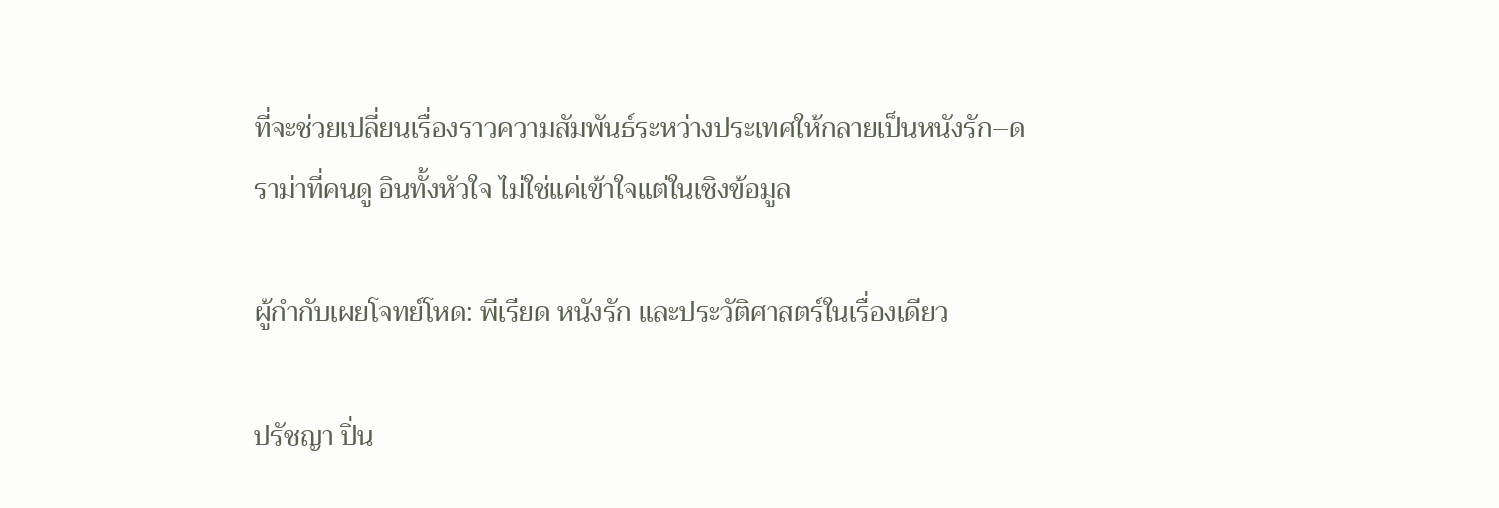ที่จะช่วยเปลี่ยนเรื่องราวความสัมพันธ์ระหว่างประเทศให้กลายเป็นหนังรัก–ดราม่าที่คนดู อินทั้งหัวใจ ไม่ใช่แค่เข้าใจแต่ในเชิงข้อมูล

ผู้กำกับเผยโจทย์โหด: พีเรียด หนังรัก และประวัติศาสตร์ในเรื่องเดียว

ปรัชญา ปิ่น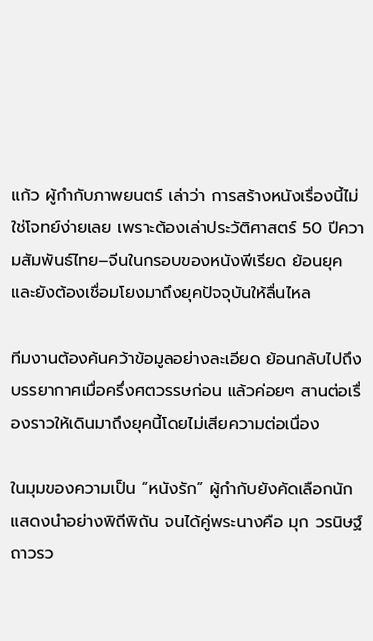แก้ว ผู้กำกับภาพยนตร์ เล่าว่า การสร้างหนังเรื่องนี้ไม่ใช่โจทย์ง่ายเลย เพราะต้องเล่าประวัติศาสตร์ 50 ปีความสัมพันธ์ไทย–จีนในกรอบของหนังพีเรียด ย้อนยุค และยังต้องเชื่อมโยงมาถึงยุคปัจจุบันให้ลื่นไหล

ทีมงานต้องค้นคว้าข้อมูลอย่างละเอียด ย้อนกลับไปถึงบรรยากาศเมื่อครึ่งศตวรรษก่อน แล้วค่อยๆ สานต่อเรื่องราวให้เดินมาถึงยุคนี้โดยไม่เสียความต่อเนื่อง

ในมุมของความเป็น “หนังรัก” ผู้กำกับยังคัดเลือกนักแสดงนำอย่างพิถีพิถัน จนได้คู่พระนางคือ มุก วรนิษฐ์ ถาวรว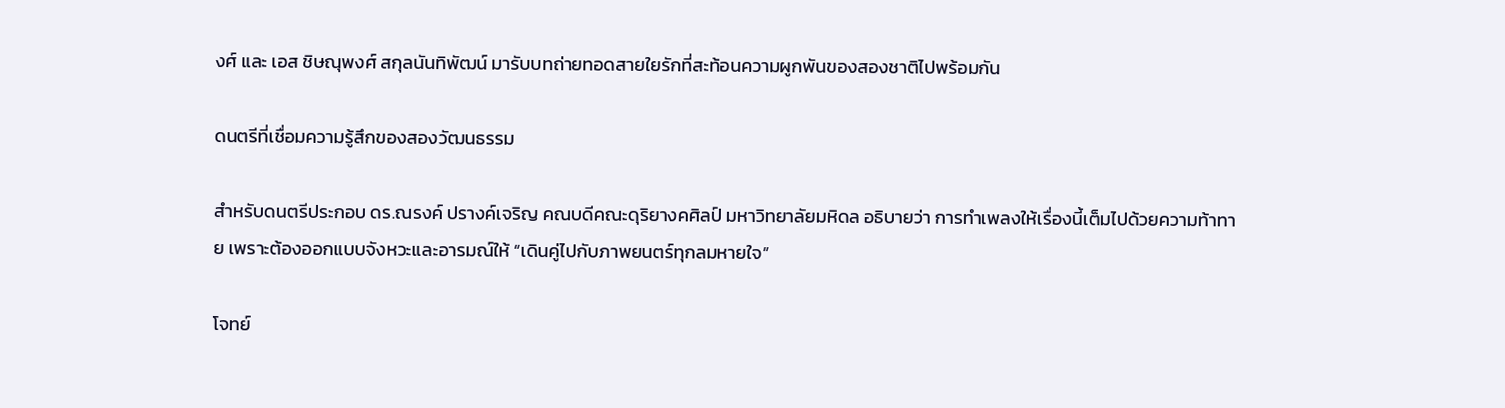งศ์ และ เอส ชิษณุพงศ์ สกุลนันทิพัฒน์ มารับบทถ่ายทอดสายใยรักที่สะท้อนความผูกพันของสองชาติไปพร้อมกัน

ดนตรีที่เชื่อมความรู้สึกของสองวัฒนธรรม

สำหรับดนตรีประกอบ ดร.ณรงค์ ปรางค์เจริญ คณบดีคณะดุริยางคศิลป์ มหาวิทยาลัยมหิดล อธิบายว่า การทำเพลงให้เรื่องนี้เต็มไปด้วยความท้าทาย เพราะต้องออกแบบจังหวะและอารมณ์ให้ “เดินคู่ไปกับภาพยนตร์ทุกลมหายใจ”

โจทย์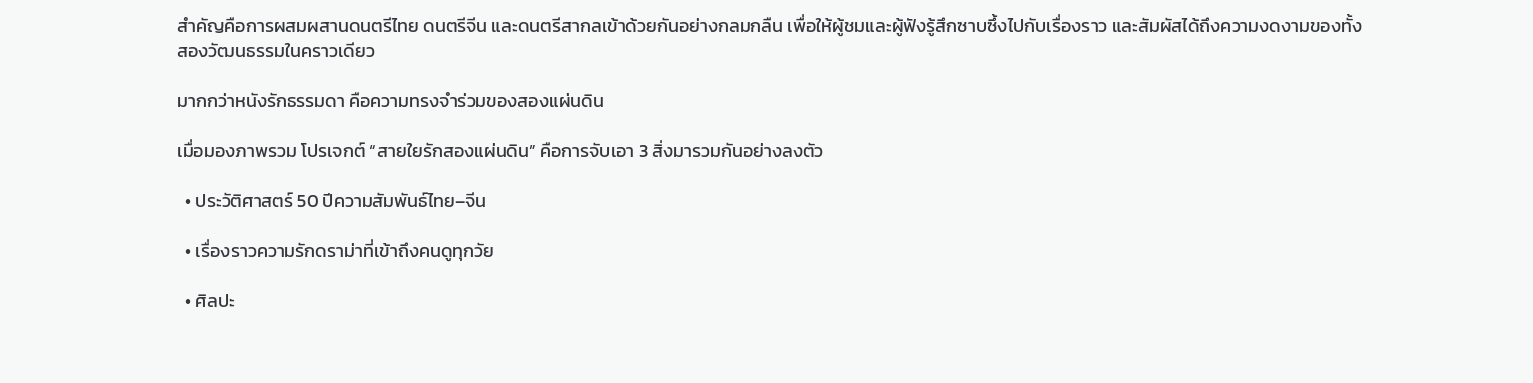สำคัญคือการผสมผสานดนตรีไทย ดนตรีจีน และดนตรีสากลเข้าด้วยกันอย่างกลมกลืน เพื่อให้ผู้ชมและผู้ฟังรู้สึกซาบซึ้งไปกับเรื่องราว และสัมผัสได้ถึงความงดงามของทั้งสองวัฒนธรรมในคราวเดียว

มากกว่าหนังรักธรรมดา คือความทรงจำร่วมของสองแผ่นดิน

เมื่อมองภาพรวม โปรเจกต์ “สายใยรักสองแผ่นดิน” คือการจับเอา 3 สิ่งมารวมกันอย่างลงตัว

  • ประวัติศาสตร์ 50 ปีความสัมพันธ์ไทย–จีน

  • เรื่องราวความรักดราม่าที่เข้าถึงคนดูทุกวัย

  • ศิลปะ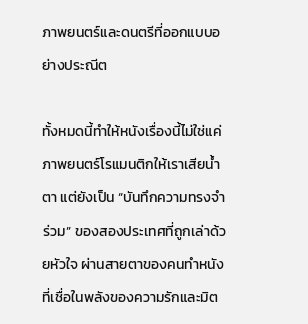ภาพยนตร์และดนตรีที่ออกแบบอย่างประณีต

ทั้งหมดนี้ทำให้หนังเรื่องนี้ไม่ใช่แค่ภาพยนตร์โรแมนติกให้เราเสียน้ำตา แต่ยังเป็น “บันทึกความทรงจำร่วม” ของสองประเทศที่ถูกเล่าด้วยหัวใจ ผ่านสายตาของคนทำหนังที่เชื่อในพลังของความรักและมิต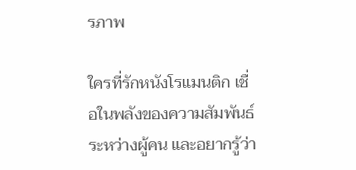รภาพ

ใครที่รักหนังโรแมนติก เชื่อในพลังของความสัมพันธ์ระหว่างผู้คน และอยากรู้ว่า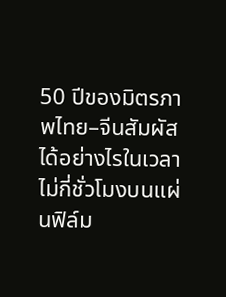50 ปีของมิตรภาพไทย–จีนสัมผัสได้อย่างไรในเวลาไม่กี่ชั่วโมงบนแผ่นฟิล์ม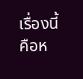เรื่องนี้คือห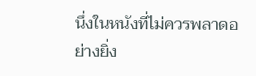นึ่งในหนังที่ไม่ควรพลาดอย่างยิ่ง